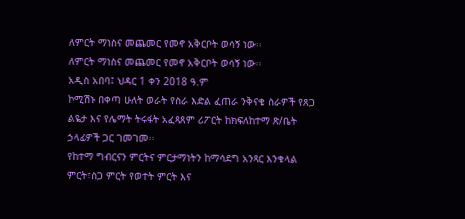ለምርት ማነስና መጨመር የመኖ አቅርቦት ወሳኝ ነው፡፡
ለምርት ማነስና መጨመር የመኖ አቅርቦት ወሳኝ ነው፡፡
አዲስ አበባ፤ ህዳር 1 ቀን 2018 ዓ.ም
ኮሚሽኑ በቀጣ ሁለት ወራት የስራ እድል ፈጠራ ንቅናቄ ስራዎች የጸጋ ልዬታ እና የሌማት ትሩፋት አፈጻጸም ሪፖርት ከክፍለከተማ ጽ/ቤት ኃላፊዎች ጋር ገመገመ፡፡
የከተማ ግብርናን ምርትና ምርታማነትን ከማሳደግ አንጻር እንቁላል ምርት፣ስጋ ምርት የወተት ምርት እና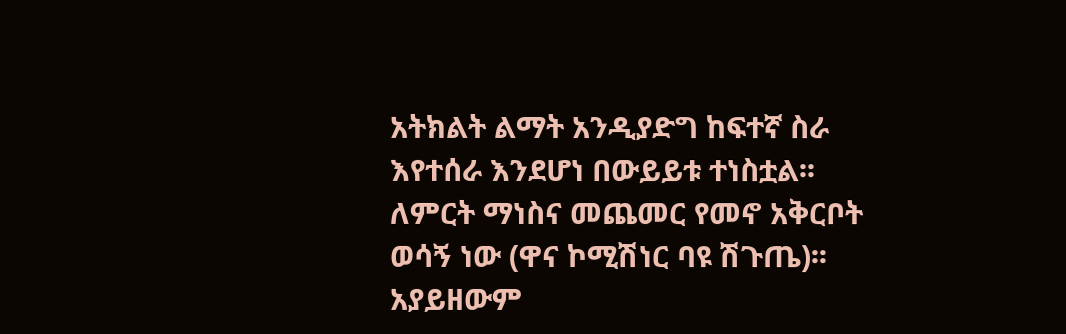አትክልት ልማት አንዲያድግ ከፍተኛ ስራ እየተሰራ እንደሆነ በውይይቱ ተነስቷል፡፡
ለምርት ማነስና መጨመር የመኖ አቅርቦት ወሳኝ ነው (ዋና ኮሚሽነር ባዩ ሽጉጤ)፡፡አያይዘውም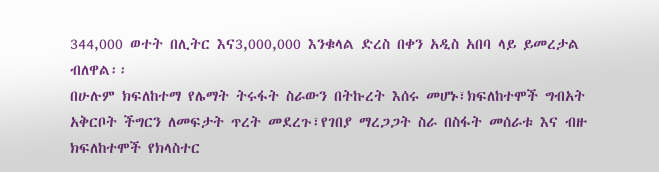344,000 ወተት በሊትር እና3,000,000 እንቁላል ድረስ በቀን አዲስ አበባ ላይ ይመረታል ብለዋል፡፡
በሁሉም ክፍለከተማ የሌማት ትሩፋት ስራውን በትኩረት እሰሩ መሆኑ፣ክፍለከተሞች ግብአት አቅርቦት ችግርን ለመፍታት ጥረት መደረጉ፣የገበያ ማረጋጋት ስራ በስፋት መሰራቱ እና ብዙ ክፍለከተሞች የክላስተር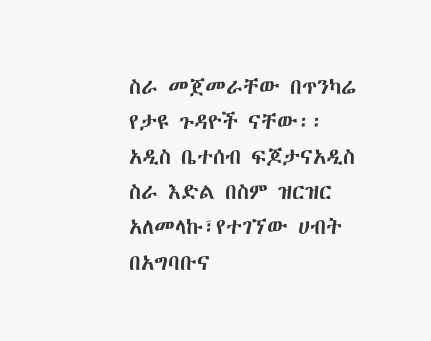ስራ መጀመራቸው በጥንካሬ የታዩ ጉዳዮች ናቸው፡፡
አዲስ ቤተሰብ ፍጆታናአዲስ ስራ እድል በስም ዝርዝር አለመላኩ፣የተገኘው ሀብት በአግባቡና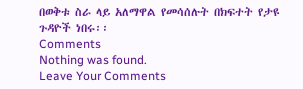በወቅቱ ስራ ላይ አለማዋል የመሳሰሉት በክፍተት የታዩ ጉዳዮች ነበሩ፡፡
Comments
Nothing was found.
Leave Your Comments